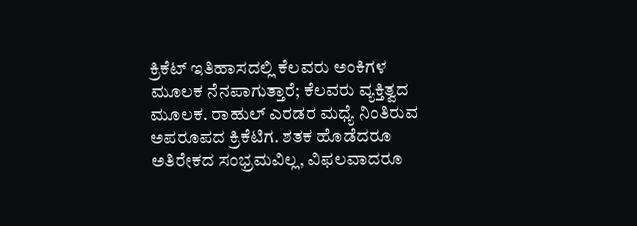ಕ್ರಿಕೆಟ್ ಇತಿಹಾಸದಲ್ಲಿ ಕೆಲವರು ಅಂಕಿಗಳ ಮೂಲಕ ನೆನಪಾಗುತ್ತಾರೆ; ಕೆಲವರು ವ್ಯಕ್ತಿತ್ವದ ಮೂಲಕ. ರಾಹುಲ್ ಎರಡರ ಮಧ್ಯೆ ನಿಂತಿರುವ ಅಪರೂಪದ ಕ್ರಿಕೆಟಿಗ. ಶತಕ ಹೊಡೆದರೂ ಅತಿರೇಕದ ಸಂಭ್ರಮವಿಲ್ಲ, ವಿಫಲವಾದರೂ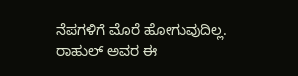ನೆಪಗಳಿಗೆ ಮೊರೆ ಹೋಗುವುದಿಲ್ಲ. ರಾಹುಲ್ ಅವರ ಈ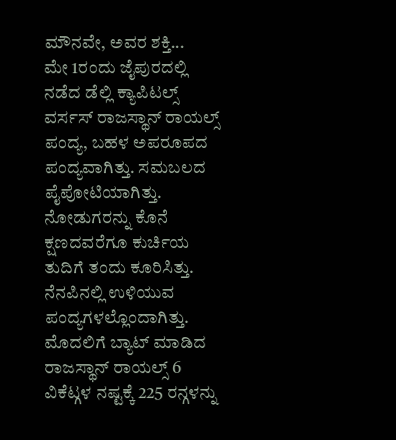ಮೌನವೇ, ಅವರ ಶಕ್ತಿ...
ಮೇ 1ರಂದು ಜೈಪುರದಲ್ಲಿ ನಡೆದ ಡೆಲ್ಲಿ ಕ್ಯಾಪಿಟಲ್ಸ್ ವರ್ಸಸ್ ರಾಜಸ್ಥಾನ್ ರಾಯಲ್ಸ್ ಪಂದ್ಯ, ಬಹಳ ಅಪರೂಪದ ಪಂದ್ಯವಾಗಿತ್ತು. ಸಮಬಲದ ಪೈಪೋಟಿಯಾಗಿತ್ತು. ನೋಡುಗರನ್ನು ಕೊನೆ ಕ್ಷಣದವರೆಗೂ ಕುರ್ಚಿಯ ತುದಿಗೆ ತಂದು ಕೂರಿಸಿತ್ತು. ನೆನಪಿನಲ್ಲಿ ಉಳಿಯುವ ಪಂದ್ಯಗಳಲ್ಲೊಂದಾಗಿತ್ತು. ಮೊದಲಿಗೆ ಬ್ಯಾಟ್ ಮಾಡಿದ ರಾಜಸ್ಥಾನ್ ರಾಯಲ್ಸ್ 6 ವಿಕೆಟ್ಗಳ ನಷ್ಟಕ್ಕೆ 225 ರನ್ಗಳನ್ನು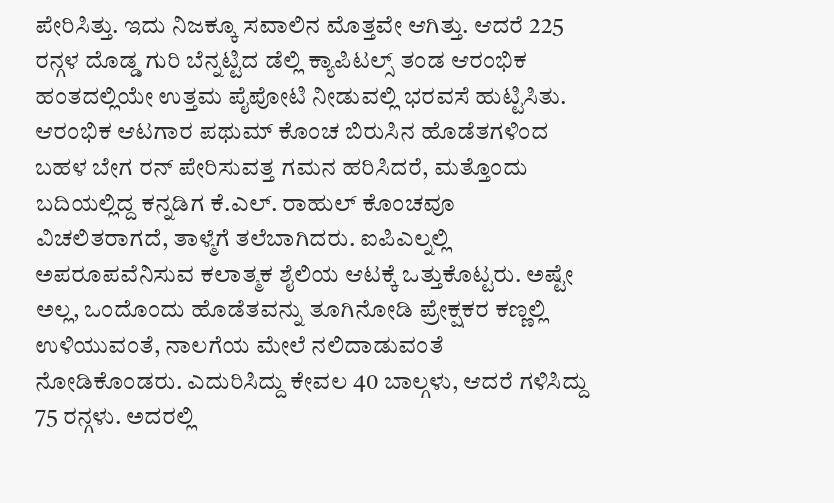ಪೇರಿಸಿತ್ತು. ಇದು ನಿಜಕ್ಕೂ ಸವಾಲಿನ ಮೊತ್ತವೇ ಆಗಿತ್ತು. ಆದರೆ 225 ರನ್ಗಳ ದೊಡ್ಡ ಗುರಿ ಬೆನ್ನಟ್ಟಿದ ಡೆಲ್ಲಿ ಕ್ಯಾಪಿಟಲ್ಸ್ ತಂಡ ಆರಂಭಿಕ ಹಂತದಲ್ಲಿಯೇ ಉತ್ತಮ ಪೈಪೋಟಿ ನೀಡುವಲ್ಲಿ ಭರವಸೆ ಹುಟ್ಟಿಸಿತು.
ಆರಂಭಿಕ ಆಟಗಾರ ಪಥುಮ್ ಕೊಂಚ ಬಿರುಸಿನ ಹೊಡೆತಗಳಿಂದ ಬಹಳ ಬೇಗ ರನ್ ಪೇರಿಸುವತ್ತ ಗಮನ ಹರಿಸಿದರೆ, ಮತ್ತೊಂದು ಬದಿಯಲ್ಲಿದ್ದ ಕನ್ನಡಿಗ ಕೆ.ಎಲ್. ರಾಹುಲ್ ಕೊಂಚವೂ ವಿಚಲಿತರಾಗದೆ, ತಾಳ್ಮೆಗೆ ತಲೆಬಾಗಿದರು. ಐಪಿಎಲ್ನಲ್ಲಿ ಅಪರೂಪವೆನಿಸುವ ಕಲಾತ್ಮಕ ಶೈಲಿಯ ಆಟಕ್ಕೆ ಒತ್ತುಕೊಟ್ಟರು. ಅಷ್ಟೇ ಅಲ್ಲ, ಒಂದೊಂದು ಹೊಡೆತವನ್ನು ತೂಗಿನೋಡಿ ಪ್ರೇಕ್ಷಕರ ಕಣ್ಣಲ್ಲಿ ಉಳಿಯುವಂತೆ, ನಾಲಗೆಯ ಮೇಲೆ ನಲಿದಾಡುವಂತೆ ನೋಡಿಕೊಂಡರು. ಎದುರಿಸಿದ್ದು ಕೇವಲ 40 ಬಾಲ್ಗಳು, ಆದರೆ ಗಳಿಸಿದ್ದು 75 ರನ್ಗಳು. ಅದರಲ್ಲಿ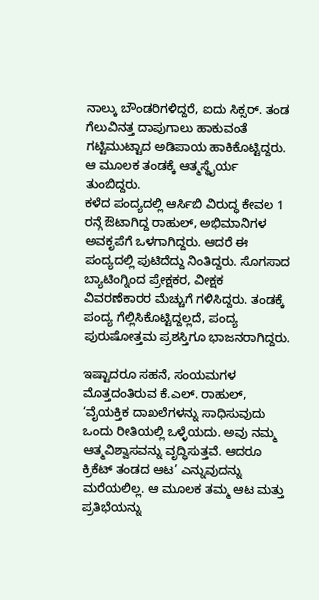ನಾಲ್ಕು ಬೌಂಡರಿಗಳಿದ್ದರೆ, ಐದು ಸಿಕ್ಸರ್. ತಂಡ ಗೆಲುವಿನತ್ತ ದಾಪುಗಾಲು ಹಾಕುವಂತೆ ಗಟ್ಟಿಮುಟ್ಟಾದ ಅಡಿಪಾಯ ಹಾಕಿಕೊಟ್ಟಿದ್ದರು. ಆ ಮೂಲಕ ತಂಡಕ್ಕೆ ಆತ್ಮಸ್ಥೈರ್ಯ ತುಂಬಿದ್ದರು.
ಕಳೆದ ಪಂದ್ಯದಲ್ಲಿ ಆರ್ಸಿಬಿ ವಿರುದ್ಧ ಕೇವಲ 1 ರನ್ಗೆ ಔಟಾಗಿದ್ದ ರಾಹುಲ್, ಅಭಿಮಾನಿಗಳ ಅವಕೃಪೆಗೆ ಒಳಗಾಗಿದ್ದರು. ಆದರೆ ಈ ಪಂದ್ಯದಲ್ಲಿ ಪುಟಿದೆದ್ದು ನಿಂತಿದ್ದರು. ಸೊಗಸಾದ ಬ್ಯಾಟಿಂಗ್ನಿಂದ ಪ್ರೇಕ್ಷಕರ, ವೀಕ್ಷಕ ವಿವರಣೆಕಾರರ ಮೆಚ್ಚುಗೆ ಗಳಿಸಿದ್ದರು. ತಂಡಕ್ಕೆ ಪಂದ್ಯ ಗೆಲ್ಲಿಸಿಕೊಟ್ಟಿದ್ದಲ್ಲದೆ, ಪಂದ್ಯ ಪುರುಷೋತ್ತಮ ಪ್ರಶಸ್ತಿಗೂ ಭಾಜನರಾಗಿದ್ದರು.

ಇಷ್ಟಾದರೂ ಸಹನೆ, ಸಂಯಮಗಳ ಮೊತ್ತದಂತಿರುವ ಕೆ.ಎಲ್. ರಾಹುಲ್, ‘ವೈಯಕ್ತಿಕ ದಾಖಲೆಗಳನ್ನು ಸಾಧಿಸುವುದು ಒಂದು ರೀತಿಯಲ್ಲಿ ಒಳ್ಳೆಯದು. ಅವು ನಮ್ಮ ಆತ್ಮವಿಶ್ವಾಸವನ್ನು ವೃದ್ಧಿಸುತ್ತವೆ. ಆದರೂ ಕ್ರಿಕೆಟ್ ತಂಡದ ಆಟ’ ಎನ್ನುವುದನ್ನು ಮರೆಯಲಿಲ್ಲ. ಆ ಮೂಲಕ ತಮ್ಮ ಆಟ ಮತ್ತು ಪ್ರತಿಭೆಯನ್ನು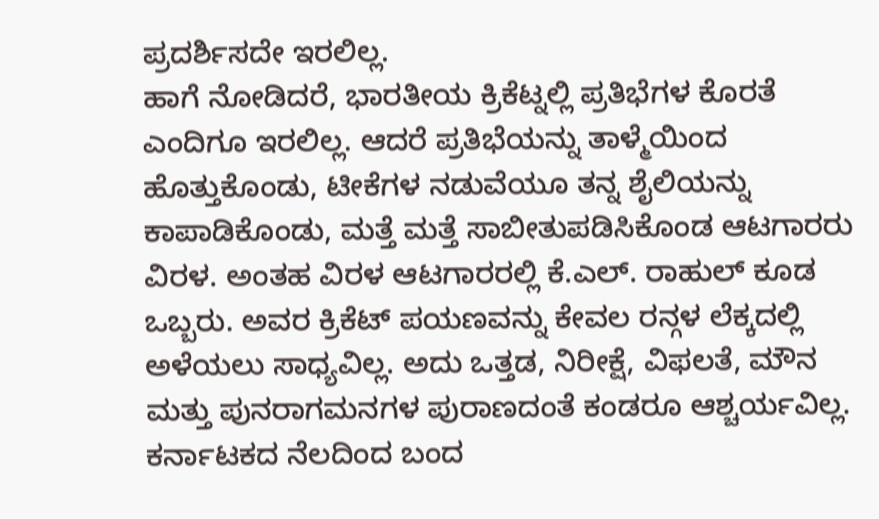ಪ್ರದರ್ಶಿಸದೇ ಇರಲಿಲ್ಲ.
ಹಾಗೆ ನೋಡಿದರೆ, ಭಾರತೀಯ ಕ್ರಿಕೆಟ್ನಲ್ಲಿ ಪ್ರತಿಭೆಗಳ ಕೊರತೆ ಎಂದಿಗೂ ಇರಲಿಲ್ಲ. ಆದರೆ ಪ್ರತಿಭೆಯನ್ನು ತಾಳ್ಮೆಯಿಂದ ಹೊತ್ತುಕೊಂಡು, ಟೀಕೆಗಳ ನಡುವೆಯೂ ತನ್ನ ಶೈಲಿಯನ್ನು ಕಾಪಾಡಿಕೊಂಡು, ಮತ್ತೆ ಮತ್ತೆ ಸಾಬೀತುಪಡಿಸಿಕೊಂಡ ಆಟಗಾರರು ವಿರಳ. ಅಂತಹ ವಿರಳ ಆಟಗಾರರಲ್ಲಿ ಕೆ.ಎಲ್. ರಾಹುಲ್ ಕೂಡ ಒಬ್ಬರು. ಅವರ ಕ್ರಿಕೆಟ್ ಪಯಣವನ್ನು ಕೇವಲ ರನ್ಗಳ ಲೆಕ್ಕದಲ್ಲಿ ಅಳೆಯಲು ಸಾಧ್ಯವಿಲ್ಲ. ಅದು ಒತ್ತಡ, ನಿರೀಕ್ಷೆ, ವಿಫಲತೆ, ಮೌನ ಮತ್ತು ಪುನರಾಗಮನಗಳ ಪುರಾಣದಂತೆ ಕಂಡರೂ ಆಶ್ಚರ್ಯವಿಲ್ಲ.
ಕರ್ನಾಟಕದ ನೆಲದಿಂದ ಬಂದ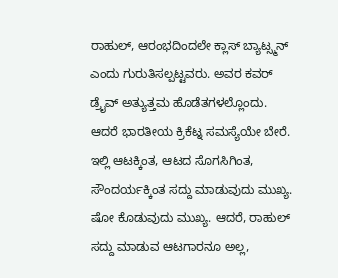ರಾಹುಲ್, ಆರಂಭದಿಂದಲೇ ಕ್ಲಾಸ್ ಬ್ಯಾಟ್ಸ್ಮನ್ ಎಂದು ಗುರುತಿಸಲ್ಪಟ್ಟವರು. ಅವರ ಕವರ್ ಡ್ರೈವ್ ಅತ್ಯುತ್ತಮ ಹೊಡೆತಗಳಲ್ಲೊಂದು. ಆದರೆ ಭಾರತೀಯ ಕ್ರಿಕೆಟ್ನ ಸಮಸ್ಯೆಯೇ ಬೇರೆ. ಇಲ್ಲಿ ಆಟಕ್ಕಿಂತ, ಆಟದ ಸೊಗಸಿಗಿಂತ, ಸೌಂದರ್ಯಕ್ಕಿಂತ ಸದ್ದು ಮಾಡುವುದು ಮುಖ್ಯ. ಷೋ ಕೊಡುವುದು ಮುಖ್ಯ. ಆದರೆ, ರಾಹುಲ್ ಸದ್ದು ಮಾಡುವ ಆಟಗಾರನೂ ಅಲ್ಲ,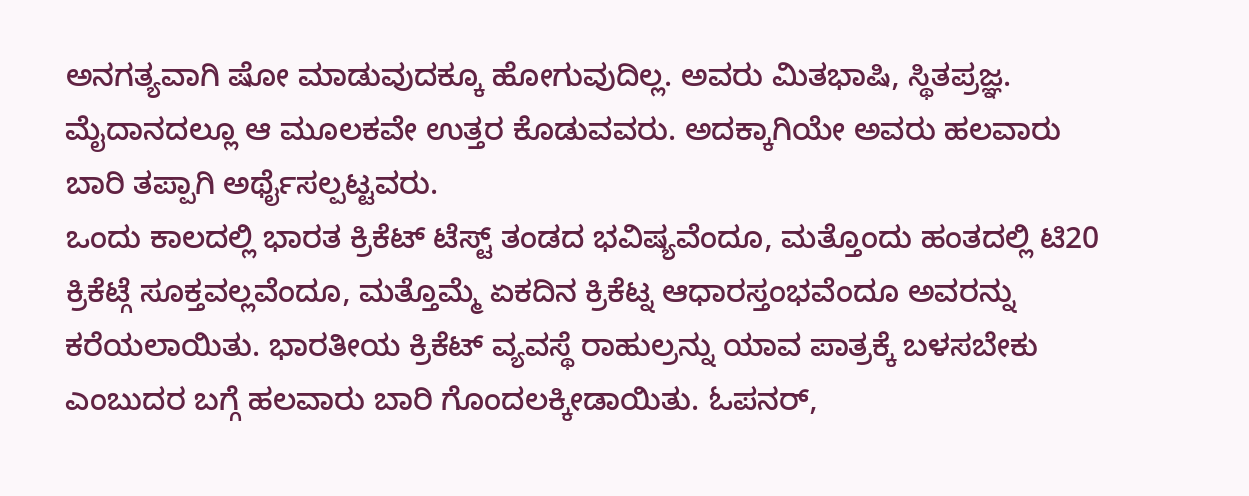ಅನಗತ್ಯವಾಗಿ ಷೋ ಮಾಡುವುದಕ್ಕೂ ಹೋಗುವುದಿಲ್ಲ. ಅವರು ಮಿತಭಾಷಿ, ಸ್ಥಿತಪ್ರಜ್ಞ. ಮೈದಾನದಲ್ಲೂ ಆ ಮೂಲಕವೇ ಉತ್ತರ ಕೊಡುವವರು. ಅದಕ್ಕಾಗಿಯೇ ಅವರು ಹಲವಾರು ಬಾರಿ ತಪ್ಪಾಗಿ ಅರ್ಥೈಸಲ್ಪಟ್ಟವರು.
ಒಂದು ಕಾಲದಲ್ಲಿ ಭಾರತ ಕ್ರಿಕೆಟ್ ಟೆಸ್ಟ್ ತಂಡದ ಭವಿಷ್ಯವೆಂದೂ, ಮತ್ತೊಂದು ಹಂತದಲ್ಲಿ ಟಿ20 ಕ್ರಿಕೆಟ್ಗೆ ಸೂಕ್ತವಲ್ಲವೆಂದೂ, ಮತ್ತೊಮ್ಮೆ ಏಕದಿನ ಕ್ರಿಕೆಟ್ನ ಆಧಾರಸ್ತಂಭವೆಂದೂ ಅವರನ್ನು ಕರೆಯಲಾಯಿತು. ಭಾರತೀಯ ಕ್ರಿಕೆಟ್ ವ್ಯವಸ್ಥೆ ರಾಹುಲ್ರನ್ನು ಯಾವ ಪಾತ್ರಕ್ಕೆ ಬಳಸಬೇಕು ಎಂಬುದರ ಬಗ್ಗೆ ಹಲವಾರು ಬಾರಿ ಗೊಂದಲಕ್ಕೀಡಾಯಿತು. ಓಪನರ್,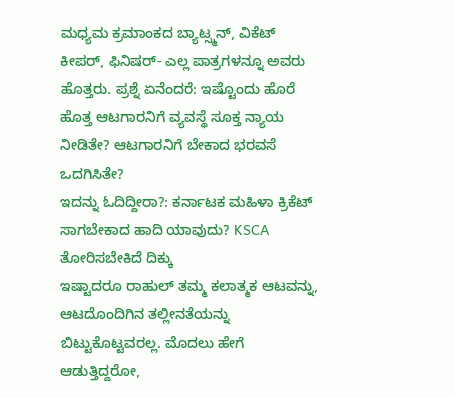ಮಧ್ಯಮ ಕ್ರಮಾಂಕದ ಬ್ಯಾಟ್ಸ್ಮನ್, ವಿಕೆಟ್ ಕೀಪರ್, ಫಿನಿಷರ್- ಎಲ್ಲ ಪಾತ್ರಗಳನ್ನೂ ಅವರು ಹೊತ್ತರು. ಪ್ರಶ್ನೆ ಏನೆಂದರೆ: ಇಷ್ಟೊಂದು ಹೊರೆ ಹೊತ್ತ ಆಟಗಾರನಿಗೆ ವ್ಯವಸ್ಥೆ ಸೂಕ್ತ ನ್ಯಾಯ ನೀಡಿತೇ? ಆಟಗಾರನಿಗೆ ಬೇಕಾದ ಭರವಸೆ ಒದಗಿಸಿತೇ?
ಇದನ್ನು ಓದಿದ್ದೀರಾ?: ಕರ್ನಾಟಕ ಮಹಿಳಾ ಕ್ರಿಕೆಟ್ ಸಾಗಬೇಕಾದ ಹಾದಿ ಯಾವುದು? KSCA ತೋರಿಸಬೇಕಿದೆ ದಿಕ್ಕು
ಇಷ್ಟಾದರೂ ರಾಹುಲ್ ತಮ್ಮ ಕಲಾತ್ಮಕ ಆಟವನ್ನು, ಆಟದೊಂದಿಗಿನ ತಲ್ಲೀನತೆಯನ್ನು ಬಿಟ್ಟುಕೊಟ್ಟವರಲ್ಲ. ಮೊದಲು ಹೇಗೆ ಆಡುತ್ತಿದ್ದರೋ,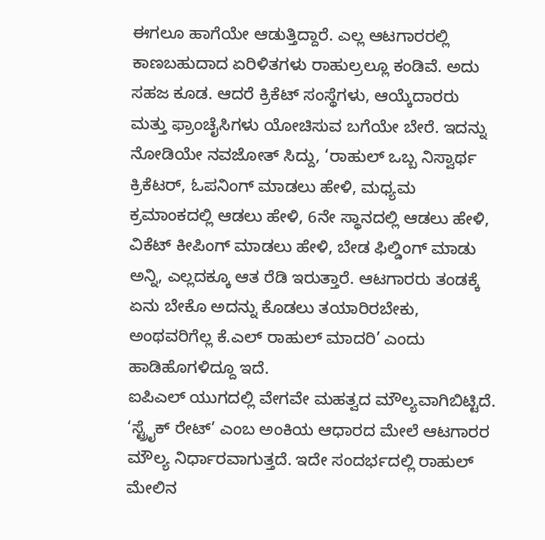ಈಗಲೂ ಹಾಗೆಯೇ ಆಡುತ್ತಿದ್ದಾರೆ. ಎಲ್ಲ ಆಟಗಾರರಲ್ಲಿ ಕಾಣಬಹುದಾದ ಏರಿಳಿತಗಳು ರಾಹುಲ್ರಲ್ಲೂ ಕಂಡಿವೆ. ಅದು ಸಹಜ ಕೂಡ. ಆದರೆ ಕ್ರಿಕೆಟ್ ಸಂಸ್ಥೆಗಳು, ಆಯ್ಕೆದಾರರು ಮತ್ತು ಫ್ರಾಂಚೈಸಿಗಳು ಯೋಚಿಸುವ ಬಗೆಯೇ ಬೇರೆ. ಇದನ್ನು ನೋಡಿಯೇ ನವಜೋತ್ ಸಿದ್ದು, ‘ರಾಹುಲ್ ಒಬ್ಬ ನಿಸ್ವಾರ್ಥ ಕ್ರಿಕೆಟರ್, ಓಪನಿಂಗ್ ಮಾಡಲು ಹೇಳಿ, ಮಧ್ಯಮ ಕ್ರಮಾಂಕದಲ್ಲಿ ಆಡಲು ಹೇಳಿ, 6ನೇ ಸ್ಥಾನದಲ್ಲಿ ಆಡಲು ಹೇಳಿ, ವಿಕೆಟ್ ಕೀಪಿಂಗ್ ಮಾಡಲು ಹೇಳಿ, ಬೇಡ ಫಿಲ್ಡಿಂಗ್ ಮಾಡು ಅನ್ನಿ, ಎಲ್ಲದಕ್ಕೂ ಆತ ರೆಡಿ ಇರುತ್ತಾರೆ. ಆಟಗಾರರು ತಂಡಕ್ಕೆ ಏನು ಬೇಕೊ ಅದನ್ನು ಕೊಡಲು ತಯಾರಿರಬೇಕು, ಅಂಥವರಿಗೆಲ್ಲ ಕೆ.ಎಲ್ ರಾಹುಲ್ ಮಾದರಿ’ ಎಂದು ಹಾಡಿಹೊಗಳಿದ್ದೂ ಇದೆ.
ಐಪಿಎಲ್ ಯುಗದಲ್ಲಿ ವೇಗವೇ ಮಹತ್ವದ ಮೌಲ್ಯವಾಗಿಬಿಟ್ಟಿದೆ. ‘ಸ್ಟ್ರೈಕ್ ರೇಟ್’ ಎಂಬ ಅಂಕಿಯ ಆಧಾರದ ಮೇಲೆ ಆಟಗಾರರ ಮೌಲ್ಯ ನಿರ್ಧಾರವಾಗುತ್ತದೆ. ಇದೇ ಸಂದರ್ಭದಲ್ಲಿ ರಾಹುಲ್ ಮೇಲಿನ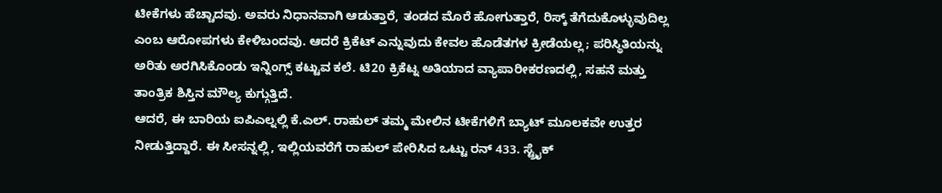ಟೀಕೆಗಳು ಹೆಚ್ಚಾದವು. ಅವರು ನಿಧಾನವಾಗಿ ಆಡುತ್ತಾರೆ, ತಂಡದ ಮೊರೆ ಹೋಗುತ್ತಾರೆ, ರಿಸ್ಕ್ ತೆಗೆದುಕೊಳ್ಳುವುದಿಲ್ಲ ಎಂಬ ಆರೋಪಗಳು ಕೇಳಿಬಂದವು. ಆದರೆ ಕ್ರಿಕೆಟ್ ಎನ್ನುವುದು ಕೇವಲ ಹೊಡೆತಗಳ ಕ್ರೀಡೆಯಲ್ಲ; ಪರಿಸ್ಥಿತಿಯನ್ನು ಅರಿತು ಅರಗಿಸಿಕೊಂಡು ಇನ್ನಿಂಗ್ಸ್ ಕಟ್ಟುವ ಕಲೆ. ಟಿ20 ಕ್ರಿಕೆಟ್ನ ಅತಿಯಾದ ವ್ಯಾಪಾರೀಕರಣದಲ್ಲಿ, ಸಹನೆ ಮತ್ತು ತಾಂತ್ರಿಕ ಶಿಸ್ತಿನ ಮೌಲ್ಯ ಕುಗ್ಗುತ್ತಿದೆ.
ಆದರೆ, ಈ ಬಾರಿಯ ಐಪಿಎಲ್ನಲ್ಲಿ ಕೆ.ಎಲ್. ರಾಹುಲ್ ತಮ್ಮ ಮೇಲಿನ ಟೀಕೆಗಳಿಗೆ ಬ್ಯಾಟ್ ಮೂಲಕವೇ ಉತ್ತರ ನೀಡುತ್ತಿದ್ದಾರೆ. ಈ ಸೀಸನ್ನಲ್ಲಿ, ಇಲ್ಲಿಯವರೆಗೆ ರಾಹುಲ್ ಪೇರಿಸಿದ ಒಟ್ಟು ರನ್ 433. ಸ್ಟ್ರೈಕ್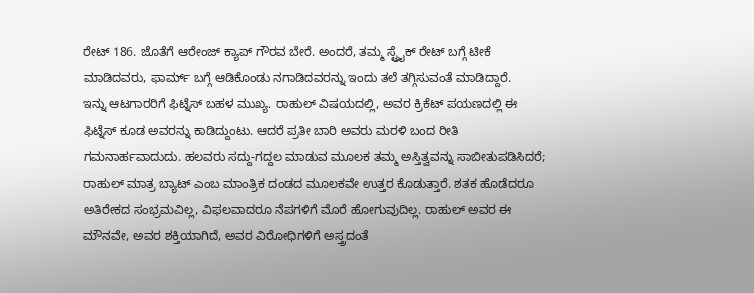ರೇಟ್ 186. ಜೊತೆಗೆ ಆರೇಂಜ್ ಕ್ಯಾಪ್ ಗೌರವ ಬೇರೆ. ಅಂದರೆ, ತಮ್ಮ ಸ್ಟ್ರೈಕ್ ರೇಟ್ ಬಗ್ಗೆ ಟೀಕೆ ಮಾಡಿದವರು, ಫಾರ್ಮ್ ಬಗ್ಗೆ ಆಡಿಕೊಂಡು ನಗಾಡಿದವರನ್ನು ಇಂದು ತಲೆ ತಗ್ಗಿಸುವಂತೆ ಮಾಡಿದ್ದಾರೆ.
ಇನ್ನು ಆಟಗಾರರಿಗೆ ಫಿಟ್ನೆಸ್ ಬಹಳ ಮುಖ್ಯ. ರಾಹುಲ್ ವಿಷಯದಲ್ಲಿ, ಅವರ ಕ್ರಿಕೆಟ್ ಪಯಣದಲ್ಲಿ ಈ ಫಿಟ್ನೆಸ್ ಕೂಡ ಅವರನ್ನು ಕಾಡಿದ್ದುಂಟು. ಆದರೆ ಪ್ರತೀ ಬಾರಿ ಅವರು ಮರಳಿ ಬಂದ ರೀತಿ ಗಮನಾರ್ಹವಾದುದು. ಹಲವರು ಸದ್ದು-ಗದ್ದಲ ಮಾಡುವ ಮೂಲಕ ತಮ್ಮ ಅಸ್ತಿತ್ವವನ್ನು ಸಾಬೀತುಪಡಿಸಿದರೆ; ರಾಹುಲ್ ಮಾತ್ರ ಬ್ಯಾಟ್ ಎಂಬ ಮಾಂತ್ರಿಕ ದಂಡದ ಮೂಲಕವೇ ಉತ್ತರ ಕೊಡುತ್ತಾರೆ. ಶತಕ ಹೊಡೆದರೂ ಅತಿರೇಕದ ಸಂಭ್ರಮವಿಲ್ಲ, ವಿಫಲವಾದರೂ ನೆಪಗಳಿಗೆ ಮೊರೆ ಹೋಗುವುದಿಲ್ಲ. ರಾಹುಲ್ ಅವರ ಈ ಮೌನವೇ, ಅವರ ಶಕ್ತಿಯಾಗಿದೆ, ಅವರ ವಿರೋಧಿಗಳಿಗೆ ಅಸ್ತ್ರದಂತೆ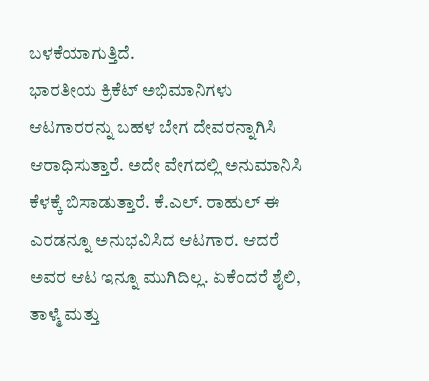ಬಳಕೆಯಾಗುತ್ತಿದೆ.
ಭಾರತೀಯ ಕ್ರಿಕೆಟ್ ಅಭಿಮಾನಿಗಳು ಆಟಗಾರರನ್ನು ಬಹಳ ಬೇಗ ದೇವರನ್ನಾಗಿಸಿ ಆರಾಧಿಸುತ್ತಾರೆ. ಅದೇ ವೇಗದಲ್ಲಿ ಅನುಮಾನಿಸಿ ಕೆಳಕ್ಕೆ ಬಿಸಾಡುತ್ತಾರೆ. ಕೆ.ಎಲ್. ರಾಹುಲ್ ಈ ಎರಡನ್ನೂ ಅನುಭವಿಸಿದ ಆಟಗಾರ. ಆದರೆ ಅವರ ಆಟ ಇನ್ನೂ ಮುಗಿದಿಲ್ಲ. ಏಕೆಂದರೆ ಶೈಲಿ, ತಾಳ್ಮೆ ಮತ್ತು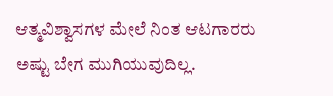ಆತ್ಮವಿಶ್ವಾಸಗಳ ಮೇಲೆ ನಿಂತ ಆಟಗಾರರು ಅಷ್ಟು ಬೇಗ ಮುಗಿಯುವುದಿಲ್ಲ.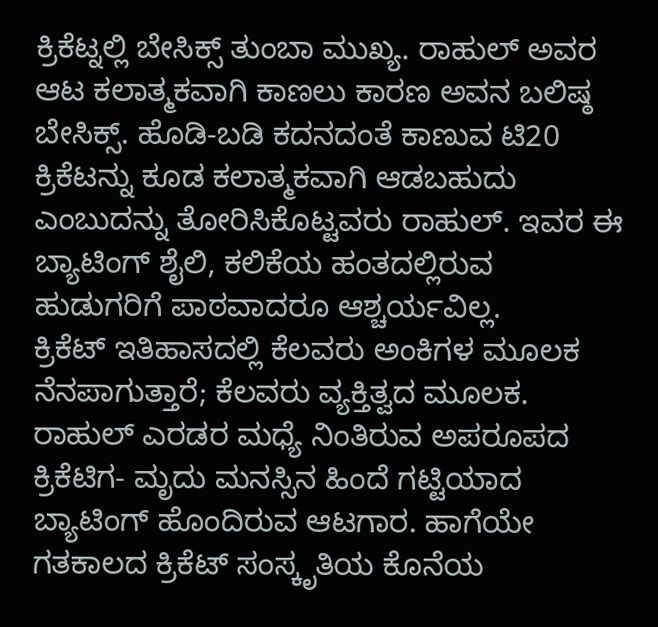ಕ್ರಿಕೆಟ್ನಲ್ಲಿ ಬೇಸಿಕ್ಸ್ ತುಂಬಾ ಮುಖ್ಯ. ರಾಹುಲ್ ಅವರ ಆಟ ಕಲಾತ್ಮಕವಾಗಿ ಕಾಣಲು ಕಾರಣ ಅವನ ಬಲಿಷ್ಠ ಬೇಸಿಕ್ಸ್. ಹೊಡಿ-ಬಡಿ ಕದನದಂತೆ ಕಾಣುವ ಟಿ20 ಕ್ರಿಕೆಟನ್ನು ಕೂಡ ಕಲಾತ್ಮಕವಾಗಿ ಆಡಬಹುದು ಎಂಬುದನ್ನು ತೋರಿಸಿಕೊಟ್ಟವರು ರಾಹುಲ್. ಇವರ ಈ ಬ್ಯಾಟಿಂಗ್ ಶೈಲಿ, ಕಲಿಕೆಯ ಹಂತದಲ್ಲಿರುವ ಹುಡುಗರಿಗೆ ಪಾಠವಾದರೂ ಆಶ್ಚರ್ಯವಿಲ್ಲ.
ಕ್ರಿಕೆಟ್ ಇತಿಹಾಸದಲ್ಲಿ ಕೆಲವರು ಅಂಕಿಗಳ ಮೂಲಕ ನೆನಪಾಗುತ್ತಾರೆ; ಕೆಲವರು ವ್ಯಕ್ತಿತ್ವದ ಮೂಲಕ. ರಾಹುಲ್ ಎರಡರ ಮಧ್ಯೆ ನಿಂತಿರುವ ಅಪರೂಪದ ಕ್ರಿಕೆಟಿಗ- ಮೃದು ಮನಸ್ಸಿನ ಹಿಂದೆ ಗಟ್ಟಿಯಾದ ಬ್ಯಾಟಿಂಗ್ ಹೊಂದಿರುವ ಆಟಗಾರ. ಹಾಗೆಯೇ ಗತಕಾಲದ ಕ್ರಿಕೆಟ್ ಸಂಸ್ಕೃತಿಯ ಕೊನೆಯ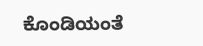ಕೊಂಡಿಯಂತೆ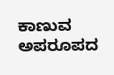ಕಾಣುವ ಅಪರೂಪದ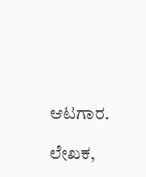ಆಟಗಾರ.

ಲೇಖಕ,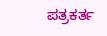ಪತ್ರಕರ್ತ